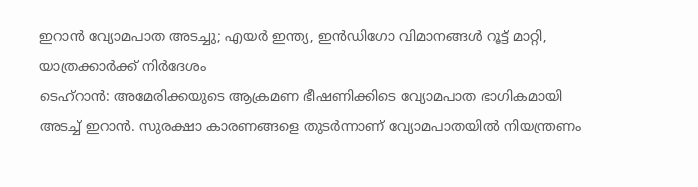ഇറാൻ വ്യോമപാത അടച്ചു; എയർ ഇന്ത്യ, ഇൻഡിഗോ വിമാനങ്ങൾ റൂട്ട് മാറ്റി, യാത്രക്കാർക്ക് നിർദേശം
ടെഹ്റാൻ: അമേരിക്കയുടെ ആക്രമണ ഭീഷണിക്കിടെ വ്യോമപാത ഭാഗികമായി അടച്ച് ഇറാൻ. സുരക്ഷാ കാരണങ്ങളെ തുടർന്നാണ് വ്യോമപാതയിൽ നിയന്ത്രണം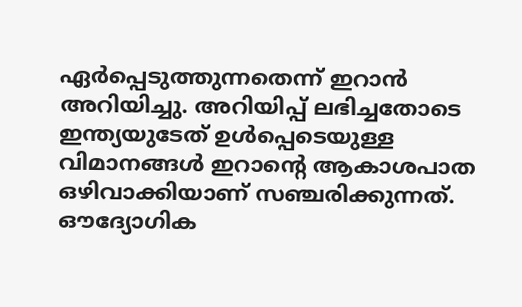ഏർപ്പെടുത്തുന്നതെന്ന് ഇറാൻ അറിയിച്ചു. അറിയിപ്പ് ലഭിച്ചതോടെ ഇന്ത്യയുടേത് ഉൾപ്പെടെയുള്ള വിമാനങ്ങൾ ഇറാന്റെ ആകാശപാത ഒഴിവാക്കിയാണ് സഞ്ചരിക്കുന്നത്. ഔദ്യോഗിക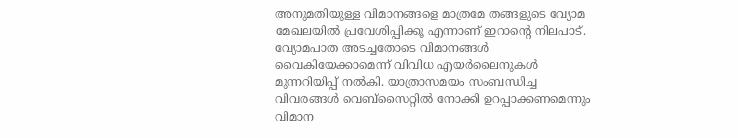അനുമതിയുള്ള വിമാനങ്ങളെ മാത്രമേ തങ്ങളുടെ വ്യോമ മേഖലയിൽ പ്രവേശിപ്പിക്കൂ എന്നാണ് ഇറാന്റെ നിലപാട്.
വ്യോമപാത അടച്ചതോടെ വിമാനങ്ങൾ വൈകിയേക്കാമെന്ന് വിവിധ എയർലൈനുകൾ മുന്നറിയിപ്പ് നൽകി. യാത്രാസമയം സംബന്ധിച്ച വിവരങ്ങൾ വെബ്സൈറ്റിൽ നോക്കി ഉറപ്പാക്കണമെന്നും വിമാന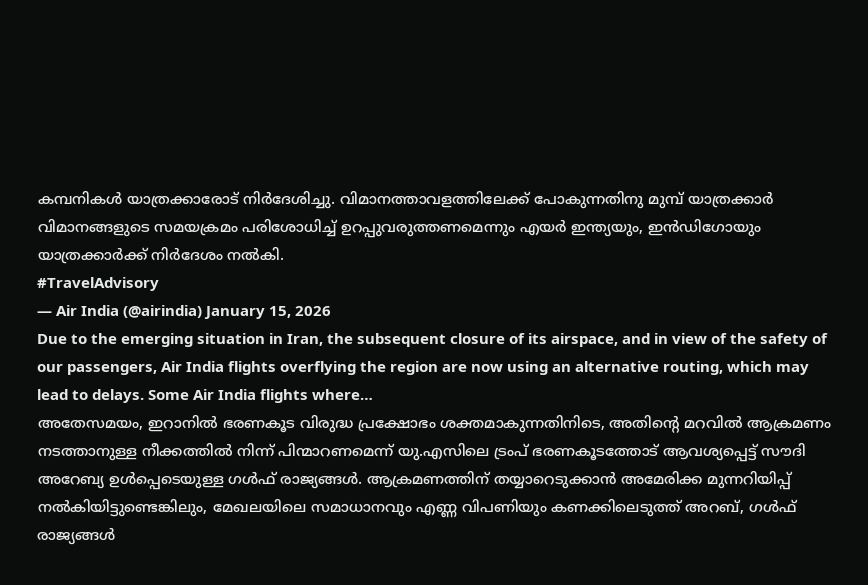കമ്പനികൾ യാത്രക്കാരോട് നിർദേശിച്ചു. വിമാനത്താവളത്തിലേക്ക് പോകുന്നതിനു മുമ്പ് യാത്രക്കാർ വിമാനങ്ങളുടെ സമയക്രമം പരിശോധിച്ച് ഉറപ്പുവരുത്തണമെന്നും എയർ ഇന്ത്യയും, ഇൻഡിഗോയും യാത്രക്കാർക്ക് നിർദേശം നൽകി.
#TravelAdvisory
— Air India (@airindia) January 15, 2026
Due to the emerging situation in Iran, the subsequent closure of its airspace, and in view of the safety of our passengers, Air India flights overflying the region are now using an alternative routing, which may lead to delays. Some Air India flights where…
അതേസമയം, ഇറാനിൽ ഭരണകൂട വിരുദ്ധ പ്രക്ഷോഭം ശക്തമാകുന്നതിനിടെ, അതിന്റെ മറവിൽ ആക്രമണം നടത്താനുള്ള നീക്കത്തിൽ നിന്ന് പിന്മാറണമെന്ന് യു.എസിലെ ട്രംപ് ഭരണകൂടത്തോട് ആവശ്യപ്പെട്ട് സൗദി അറേബ്യ ഉൾപ്പെടെയുള്ള ഗൾഫ് രാജ്യങ്ങൾ. ആക്രമണത്തിന് തയ്യാറെടുക്കാൻ അമേരിക്ക മുന്നറിയിപ്പ് നൽകിയിട്ടുണ്ടെങ്കിലും, മേഖലയിലെ സമാധാനവും എണ്ണ വിപണിയും കണക്കിലെടുത്ത് അറബ്, ഗൾഫ് രാജ്യങ്ങൾ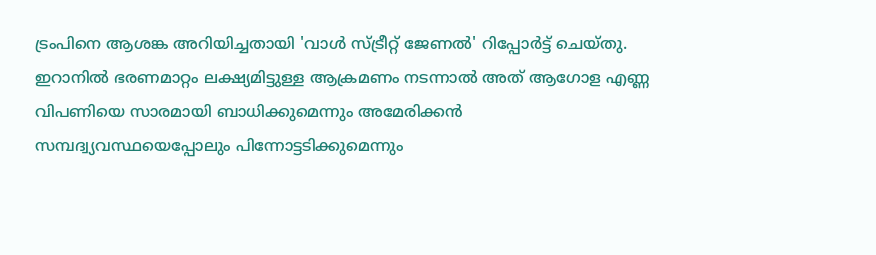ട്രംപിനെ ആശങ്ക അറിയിച്ചതായി 'വാൾ സ്ട്രീറ്റ് ജേണൽ' റിപ്പോർട്ട് ചെയ്തു.
ഇറാനിൽ ഭരണമാറ്റം ലക്ഷ്യമിട്ടുള്ള ആക്രമണം നടന്നാൽ അത് ആഗോള എണ്ണ വിപണിയെ സാരമായി ബാധിക്കുമെന്നും അമേരിക്കൻ സമ്പദ്വ്യവസ്ഥയെപ്പോലും പിന്നോട്ടടിക്കുമെന്നും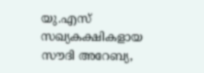യു.എസ് സഖ്യകക്ഷികളായ സൗദി അറേബ്യ,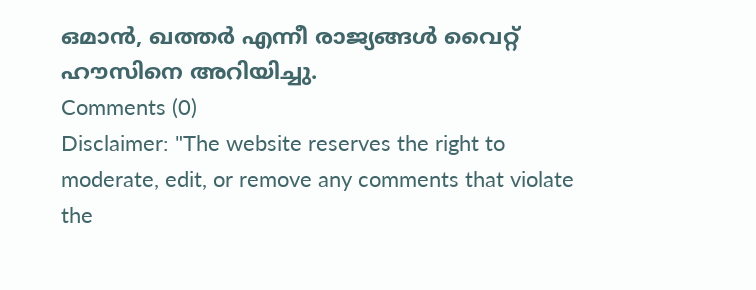ഒമാൻ, ഖത്തർ എന്നീ രാജ്യങ്ങൾ വൈറ്റ് ഹൗസിനെ അറിയിച്ചു.
Comments (0)
Disclaimer: "The website reserves the right to moderate, edit, or remove any comments that violate the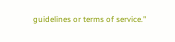guidelines or terms of service."